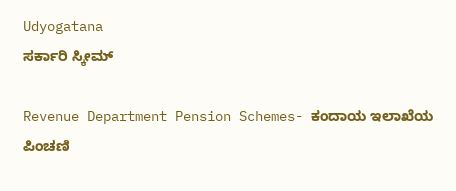Udyogatana
ಸರ್ಕಾರಿ ಸ್ಕೀಮ್

Revenue Department Pension Schemes- ಕಂದಾಯ ಇಲಾಖೆಯ ಪಿಂಚಣಿ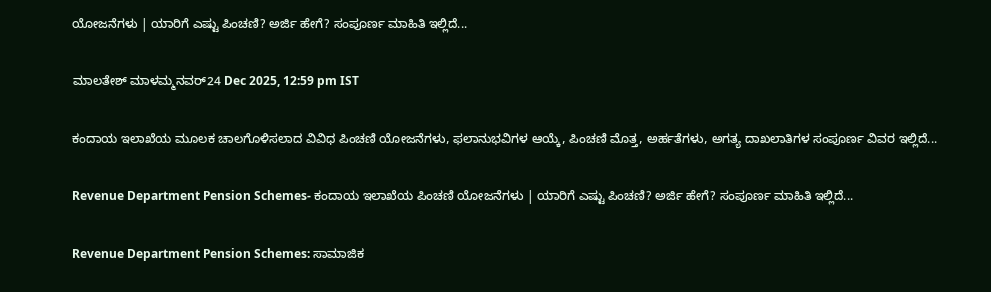ಯೋಜನೆಗಳು | ಯಾರಿಗೆ ಎಷ್ಟು ಪಿಂಚಣಿ? ಅರ್ಜಿ ಹೇಗೆ? ಸಂಪೂರ್ಣ ಮಾಹಿತಿ ಇಲ್ಲಿದೆ...

ಮಾಲತೇಶ್ ಮಾಳಮ್ಮನವರ್24 Dec 2025, 12:59 pm IST

ಕಂದಾಯ ಇಲಾಖೆಯ ಮೂಲಕ ಚಾಲಗೊಳಿಸಲಾದ ವಿವಿಧ ಪಿಂಚಣಿ ಯೋಜನೆಗಳು, ಫಲಾನುಭವಿಗಳ ಆಯ್ಕೆ, ಪಿಂಚಣಿ ಮೊತ್ತ, ಅರ್ಹತೆಗಳು, ಅಗತ್ಯ ದಾಖಲಾತಿಗಳ ಸಂಪೂರ್ಣ ವಿವರ ಇಲ್ಲಿದೆ...

Revenue Department Pension Schemes- ಕಂದಾಯ ಇಲಾಖೆಯ ಪಿಂಚಣಿ ಯೋಜನೆಗಳು | ಯಾರಿಗೆ ಎಷ್ಟು ಪಿಂಚಣಿ? ಅರ್ಜಿ ಹೇಗೆ? ಸಂಪೂರ್ಣ ಮಾಹಿತಿ ಇಲ್ಲಿದೆ...

Revenue Department Pension Schemes: ಸಾಮಾಜಿಕ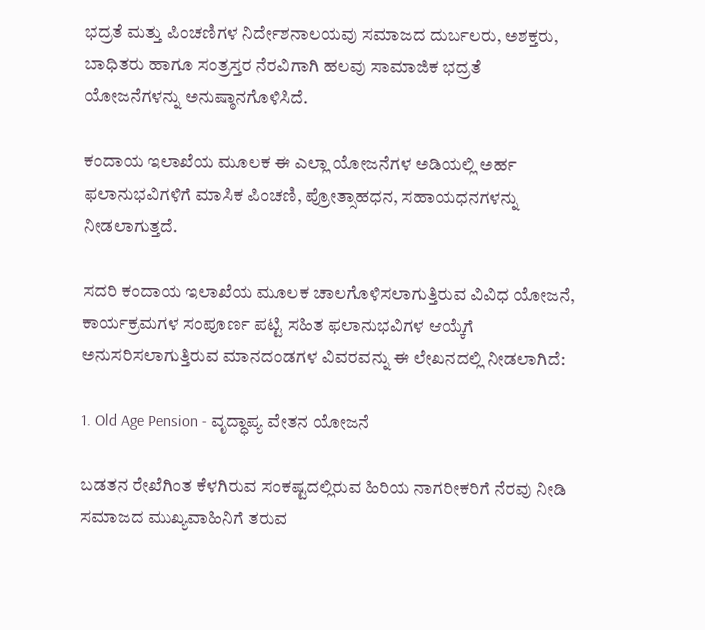ಭದ್ರತೆ ಮತ್ತು ಪಿಂಚಣಿಗಳ ನಿರ್ದೇಶನಾಲಯವು ಸಮಾಜದ ದುರ್ಬಲರು, ಅಶಕ್ತರು, ಬಾಧಿತರು ಹಾಗೂ ಸಂತ್ರಸ್ತರ ನೆರವಿಗಾಗಿ ಹಲವು ಸಾಮಾಜಿಕ ಭದ್ರತೆ ಯೋಜನೆಗಳನ್ನು ಅನುಷ್ಠಾನಗೊಳಿಸಿದೆ.

ಕಂದಾಯ ಇಲಾಖೆಯ ಮೂಲಕ ಈ ಎಲ್ಲಾ ಯೋಜನೆಗಳ ಅಡಿಯಲ್ಲಿ ಅರ್ಹ ಫಲಾನುಭವಿಗಳಿಗೆ ಮಾಸಿಕ ಪಿಂಚಣಿ, ಪ್ರೋತ್ಸಾಹಧನ, ಸಹಾಯಧನಗಳನ್ನು ನೀಡಲಾಗುತ್ತದೆ.

ಸದರಿ ಕಂದಾಯ ಇಲಾಖೆಯ ಮೂಲಕ ಚಾಲಗೊಳಿಸಲಾಗುತ್ತಿರುವ ವಿವಿಧ ಯೋಜನೆ, ಕಾರ್ಯಕ್ರಮಗಳ ಸಂಪೂರ್ಣ ಪಟ್ಟಿ ಸಹಿತ ಫಲಾನುಭವಿಗಳ ಆಯ್ಕೆಗೆ ಅನುಸರಿಸಲಾಗುತ್ತಿರುವ ಮಾನದಂಡಗಳ ವಿವರವನ್ನು ಈ ಲೇಖನದಲ್ಲಿ ನೀಡಲಾಗಿದೆ:

1. Old Age Pension - ವೃದ್ಧಾಪ್ಯ ವೇತನ ಯೋಜನೆ

ಬಡತನ ರೇಖೆಗಿಂತ ಕೆಳಗಿರುವ ಸಂಕಷ್ಟದಲ್ಲಿರುವ ಹಿರಿಯ ನಾಗರೀಕರಿಗೆ ನೆರವು ನೀಡಿ ಸಮಾಜದ ಮುಖ್ಯವಾಹಿನಿಗೆ ತರುವ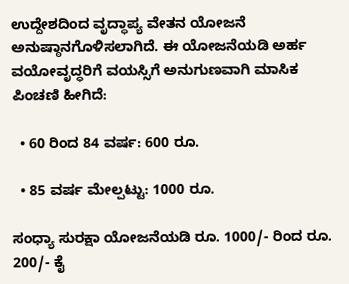ಉದ್ದೇಶದಿಂದ ವೃದ್ಧಾಪ್ಯ ವೇತನ ಯೋಜನೆ ಅನುಷ್ಠಾನಗೊಳಿಸಲಾಗಿದೆ. ಈ ಯೋಜನೆಯಡಿ ಅರ್ಹ ವಯೋವೃದ್ಧರಿಗೆ ವಯಸ್ಸಿಗೆ ಅನುಗುಣವಾಗಿ ಮಾಸಿಕ ಪಿಂಚಣಿ ಹೀಗಿದೆ:

  • 60 ರಿಂದ 84 ವರ್ಷ: 600 ರೂ.

  • 85 ವರ್ಷ ಮೇಲ್ಪಟ್ಟು: 1000 ರೂ.

ಸಂಧ್ಯಾ ಸುರಕ್ಷಾ ಯೋಜನೆಯಡಿ ರೂ. 1000/- ರಿಂದ ರೂ. 200/- ಕೈ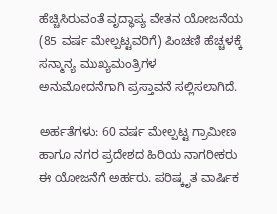ಹೆಚ್ಚಿಸಿರುವಂತೆ ವೃದ್ಧಾಪ್ಯ ವೇತನ ಯೋಜನೆಯ (85 ವರ್ಷ ಮೇಲ್ಪಟ್ಟವರಿಗೆ) ಪಿಂಚಣಿ ಹೆಚ್ಚಳಕ್ಕೆ ಸನ್ಮಾನ್ಯ ಮುಖ್ಯಮಂತ್ರಿಗಳ ಅನುಮೋದನೆಗಾಗಿ ಪ್ರಸ್ತಾವನೆ ಸಲ್ಲಿಸಲಾಗಿದೆ.

ಅರ್ಹತೆಗಳು: 60 ವರ್ಷ ಮೇಲ್ಪಟ್ಟ ಗ್ರಾಮೀಣ ಹಾಗೂ ನಗರ ಪ್ರದೇಶದ ಹಿರಿಯ ನಾಗರೀಕರು ಈ ಯೋಜನೆಗೆ ಅರ್ಹರು. ಪರಿಷ್ಕೃತ ವಾರ್ಷಿಕ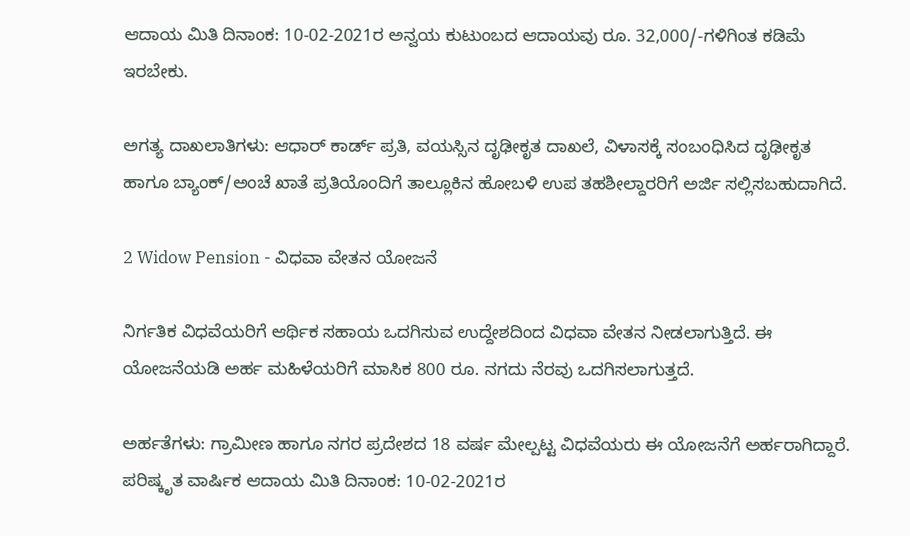ಆದಾಯ ಮಿತಿ ದಿನಾಂಕ: 10-02-2021ರ ಅನ್ವಯ ಕುಟುಂಬದ ಆದಾಯವು ರೂ. 32,000/-ಗಳಿಗಿಂತ ಕಡಿಮೆ ಇರಬೇಕು.

ಅಗತ್ಯ ದಾಖಲಾತಿಗಳು: ಆಧಾರ್ ಕಾರ್ಡ್ ಪ್ರತಿ, ವಯಸ್ಸಿನ ದೃಢೀಕೃತ ದಾಖಲೆ, ವಿಳಾಸಕ್ಕೆ ಸಂಬಂಧಿಸಿದ ದೃಢೀಕೃತ ಹಾಗೂ ಬ್ಯಾಂಕ್/ಅಂಚೆ ಖಾತೆ ಪ್ರತಿಯೊಂದಿಗೆ ತಾಲ್ಲೂಕಿನ ಹೋಬಳಿ ಉಪ ತಹಶೀಲ್ದಾರರಿಗೆ ಅರ್ಜಿ ಸಲ್ಲಿಸಬಹುದಾಗಿದೆ.

2 Widow Pension - ವಿಧವಾ ವೇತನ ಯೋಜನೆ

ನಿರ್ಗತಿಕ ವಿಧವೆಯರಿಗೆ ಆರ್ಥಿಕ ಸಹಾಯ ಒದಗಿಸುವ ಉದ್ದೇಶದಿಂದ ವಿಧವಾ ವೇತನ ನೀಡಲಾಗುತ್ತಿದೆ. ಈ ಯೋಜನೆಯಡಿ ಅರ್ಹ ಮಹಿಳೆಯರಿಗೆ ಮಾಸಿಕ 800 ರೂ. ನಗದು ನೆರವು ಒದಗಿಸಲಾಗುತ್ತದೆ.

ಅರ್ಹತೆಗಳು: ಗ್ರಾಮೀಣ ಹಾಗೂ ನಗರ ಪ್ರದೇಶದ 18 ವರ್ಷ ಮೇಲ್ಪಟ್ಟ ವಿಧವೆಯರು ಈ ಯೋಜನೆಗೆ ಅರ್ಹರಾಗಿದ್ದಾರೆ. ಪರಿಷ್ಕೃತ ವಾರ್ಷಿಕ ಆದಾಯ ಮಿತಿ ದಿನಾಂಕ: 10-02-2021ರ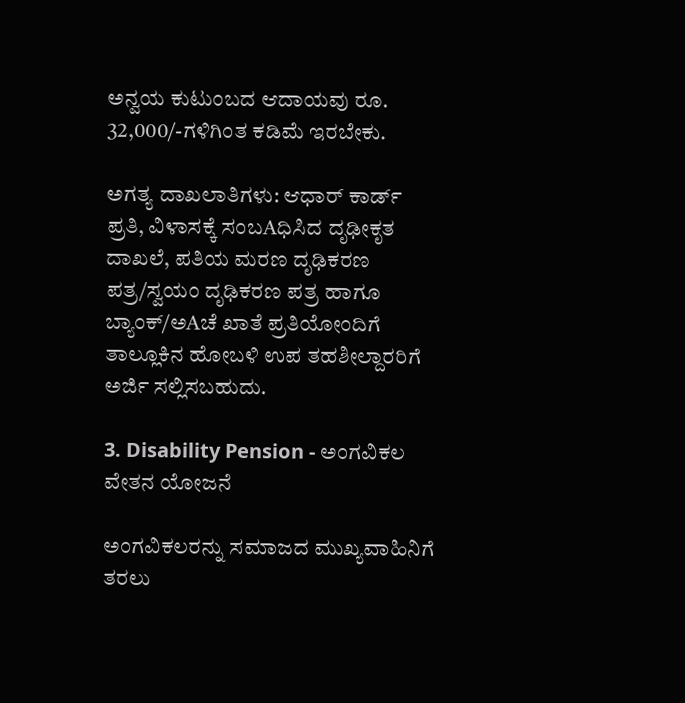ಅನ್ವಯ ಕುಟುಂಬದ ಆದಾಯವು ರೂ. 32,000/-ಗಳಿಗಿಂತ ಕಡಿಮೆ ಇರಬೇಕು.

ಅಗತ್ಯ ದಾಖಲಾತಿಗಳು: ಆಧಾರ್ ಕಾರ್ಡ್ ಪ್ರತಿ, ವಿಳಾಸಕ್ಕೆ ಸಂಬAಧಿಸಿದ ದೃಢೀಕೃತ ದಾಖಲೆ, ಪತಿಯ ಮರಣ ದೃಢಿಕರಣ ಪತ್ರ/ಸ್ವಯಂ ದೃಢಿಕರಣ ಪತ್ರ ಹಾಗೂ ಬ್ಯಾಂಕ್/ಅAಚೆ ಖಾತೆ ಪ್ರತಿಯೋಂದಿಗೆ ತಾಲ್ಲೂಕಿನ ಹೋಬಳಿ ಉಪ ತಹಶೀಲ್ದಾರರಿಗೆ ಅರ್ಜಿ ಸಲ್ಲಿಸಬಹುದು.

3. Disability Pension - ಅಂಗವಿಕಲ ವೇತನ ಯೋಜನೆ

ಅಂಗವಿಕಲರನ್ನು ಸಮಾಜದ ಮುಖ್ಯವಾಹಿನಿಗೆ ತರಲು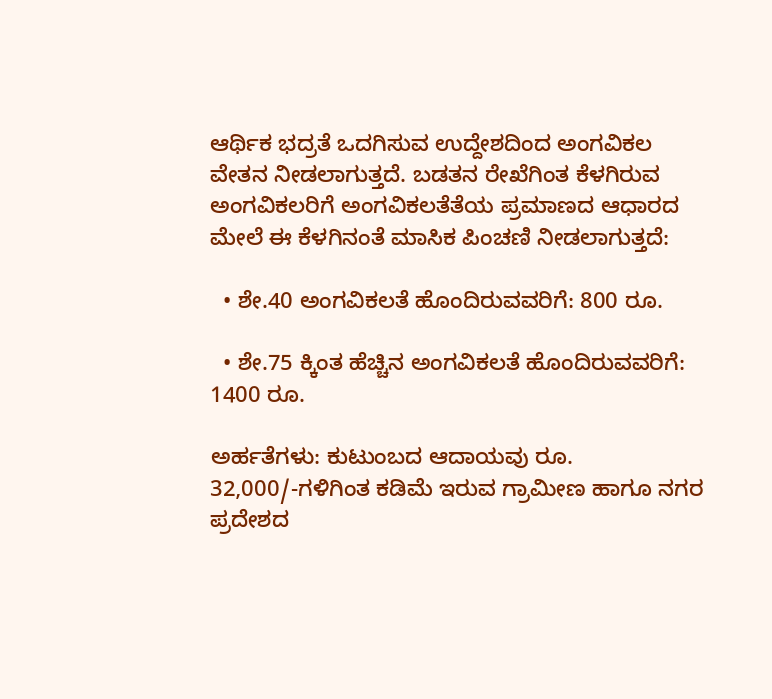ಆರ್ಥಿಕ ಭದ್ರತೆ ಒದಗಿಸುವ ಉದ್ದೇಶದಿಂದ ಅಂಗವಿಕಲ ವೇತನ ನೀಡಲಾಗುತ್ತದೆ. ಬಡತನ ರೇಖೆಗಿಂತ ಕೆಳಗಿರುವ ಅಂಗವಿಕಲರಿಗೆ ಅಂಗವಿಕಲತೆತೆಯ ಪ್ರಮಾಣದ ಆಧಾರದ ಮೇಲೆ ಈ ಕೆಳಗಿನಂತೆ ಮಾಸಿಕ ಪಿಂಚಣಿ ನೀಡಲಾಗುತ್ತದೆ:

  • ಶೇ.40 ಅಂಗವಿಕಲತೆ ಹೊಂದಿರುವವರಿಗೆ: 800 ರೂ.

  • ಶೇ.75 ಕ್ಕಿಂತ ಹೆಚ್ಚಿನ ಅಂಗವಿಕಲತೆ ಹೊಂದಿರುವವರಿಗೆ: 1400 ರೂ.

ಅರ್ಹತೆಗಳು: ಕುಟುಂಬದ ಆದಾಯವು ರೂ. 32,000/-ಗಳಿಗಿಂತ ಕಡಿಮೆ ಇರುವ ಗ್ರಾಮೀಣ ಹಾಗೂ ನಗರ ಪ್ರದೇಶದ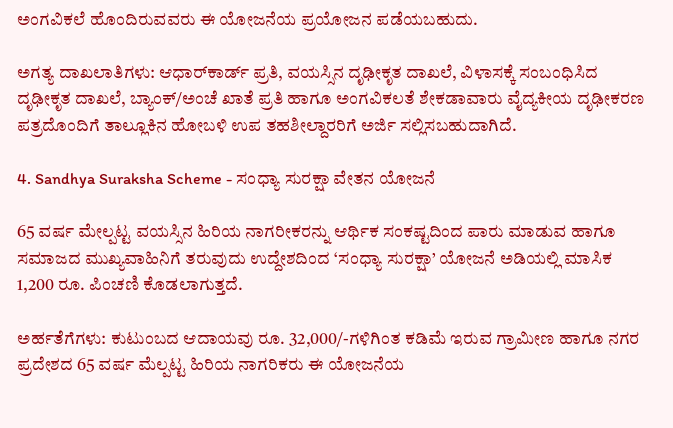ಅಂಗವಿಕಲೆ ಹೊಂದಿರುವವರು ಈ ಯೋಜನೆಯ ಪ್ರಯೋಜನ ಪಡೆಯಬಹುದು.

ಅಗತ್ಯ ದಾಖಲಾತಿಗಳು: ಆಧಾರ್‌ಕಾರ್ಡ್ ಪ್ರತಿ, ವಯಸ್ಸಿನ ದೃಢೀಕೃತ ದಾಖಲೆ, ವಿಳಾಸಕ್ಕೆ ಸಂಬಂಧಿಸಿದ ದೃಢೀಕೃತ ದಾಖಲೆ, ಬ್ಯಾಂಕ್/ಅಂಚೆ ಖಾತೆ ಪ್ರತಿ ಹಾಗೂ ಅಂಗವಿಕಲತೆ ಶೇಕಡಾವಾರು ವೈದ್ಯಕೀಯ ದೃಢೀಕರಣ ಪತ್ರದೊಂದಿಗೆ ತಾಲ್ಲೂಕಿನ ಹೋಬಳಿ ಉಪ ತಹಶೀಲ್ದಾರರಿಗೆ ಅರ್ಜಿ ಸಲ್ಲಿಸಬಹುದಾಗಿದೆ.

4. Sandhya Suraksha Scheme - ಸಂಧ್ಯಾ ಸುರಕ್ಷಾ ವೇತನ ಯೋಜನೆ

65 ವರ್ಷ ಮೇಲ್ಪಟ್ಟ ವಯಸ್ಸಿನ ಹಿರಿಯ ನಾಗರೀಕರನ್ನು ಆರ್ಥಿಕ ಸಂಕಷ್ಟದಿಂದ ಪಾರು ಮಾಡುವ ಹಾಗೂ ಸಮಾಜದ ಮುಖ್ಯವಾಹಿನಿಗೆ ತರುವುದು ಉದ್ದೇಶದಿಂದ ‘ಸಂಧ್ಯಾ ಸುರಕ್ಷಾ’ ಯೋಜನೆ ಅಡಿಯಲ್ಲಿ ಮಾಸಿಕ 1,200 ರೂ. ಪಿಂಚಣಿ ಕೊಡಲಾಗುತ್ತದೆ.

ಅರ್ಹತೆಗೆಗಳು: ಕುಟುಂಬದ ಆದಾಯವು ರೂ. 32,000/-ಗಳಿಗಿಂತ ಕಡಿಮೆ ಇರುವ ಗ್ರಾಮೀಣ ಹಾಗೂ ನಗರ ಪ್ರದೇಶದ 65 ವರ್ಷ ಮೆಲ್ಪಟ್ಟ ಹಿರಿಯ ನಾಗರಿಕರು ಈ ಯೋಜನೆಯ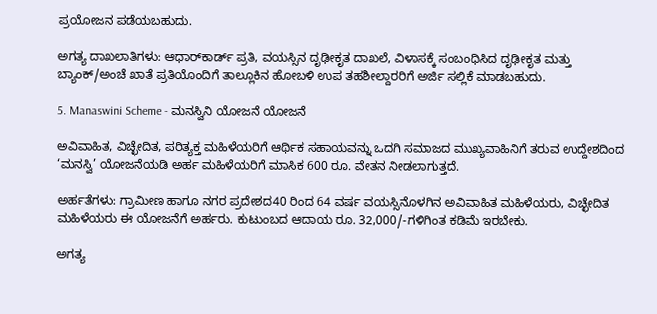ಪ್ರಯೋಜನ ಪಡೆಯಬಹುದು.

ಅಗತ್ಯ ದಾಖಲಾತಿಗಳು: ಆಧಾರ್‌ಕಾರ್ಡ್ ಪ್ರತಿ, ವಯಸ್ಸಿನ ದೃಢೀಕೃತ ದಾಖಲೆ, ವಿಳಾಸಕ್ಕೆ ಸಂಬಂಧಿಸಿದ ದೃಢೀಕೃತ ಮತ್ತು ಬ್ಯಾಂಕ್/ಅಂಚೆ ಖಾತೆ ಪ್ರತಿಯೊಂದಿಗೆ ತಾಲ್ಲೂಕಿನ ಹೋಬಳಿ ಉಪ ತಹಶೀಲ್ದಾರರಿಗೆ ಅರ್ಜಿ ಸಲ್ಲಿಕೆ ಮಾಡಬಹುದು.

5. Manaswini Scheme - ಮನಸ್ವಿನಿ ಯೋಜನೆ ಯೋಜನೆ

ಅವಿವಾಹಿತ, ವಿಚ್ಛೇದಿತ, ಪರಿತ್ಯಕ್ತ ಮಹಿಳೆಯರಿಗೆ ಆರ್ಥಿಕ ಸಹಾಯವನ್ನು ಒದಗಿ ಸಮಾಜದ ಮುಖ್ಯವಾಹಿನಿಗೆ ತರುವ ಉದ್ದೇಶದಿಂದ ‘ಮನಸ್ವಿ’ ಯೋಜನೆಯಡಿ ಅರ್ಹ ಮಹಿಳೆಯರಿಗೆ ಮಾಸಿಕ 600 ರೂ. ವೇತನ ನೀಡಲಾಗುತ್ತದೆ.

ಅರ್ಹತೆಗಳು: ಗ್ರಾಮೀಣ ಹಾಗೂ ನಗರ ಪ್ರದೇಶದ40 ರಿಂದ 64 ವರ್ಷ ವಯಸ್ಸಿನೊಳಗಿನ ಅವಿವಾಹಿತ ಮಹಿಳೆಯರು, ವಿಚ್ಛೇದಿತ ಮಹಿಳೆಯರು ಈ ಯೋಜನೆಗೆ ಅರ್ಹರು. ಕುಟುಂಬದ ಆದಾಯ ರೂ. 32,000/-ಗಳಿಗಿಂತ ಕಡಿಮೆ ಇರಬೇಕು.

ಅಗತ್ಯ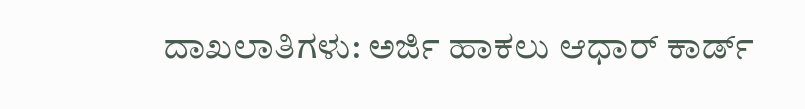ದಾಖಲಾತಿಗಳು: ಅರ್ಜಿ ಹಾಕಲು ಆಧಾರ್ ಕಾರ್ಡ್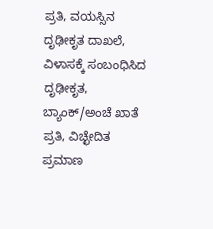ಪ್ರತಿ, ವಯಸ್ಸಿನ ದೃಢೀಕೃತ ದಾಖಲೆ, ವಿಳಾಸಕ್ಕೆ ಸಂಬಂಧಿಸಿದ ದೃಢೀಕೃತ, ಬ್ಯಾಂಕ್/ಅಂಚೆ ಖಾತೆ ಪ್ರತಿ, ವಿಚ್ಛೇದಿತ ಪ್ರಮಾಣ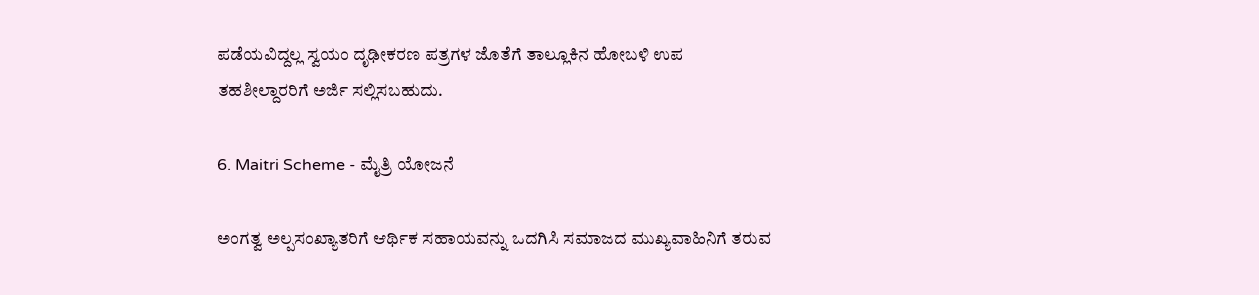ಪಡೆಯವಿದ್ದಲ್ಲ ಸ್ವಯಂ ದೃಢೀಕರಣ ಪತ್ರಗಳ ಜೊತೆಗೆ ತಾಲ್ಲೂಕಿನ ಹೋಬಳಿ ಉಪ ತಹಶೀಲ್ದಾರರಿಗೆ ಅರ್ಜಿ ಸಲ್ಲಿಸಬಹುದು.

6. Maitri Scheme - ಮೈತ್ರಿ ಯೋಜನೆ

ಅಂಗತ್ವ ಅಲ್ಪಸಂಖ್ಯಾತರಿಗೆ ಆರ್ಥಿಕ ಸಹಾಯವನ್ನು ಒದಗಿಸಿ ಸಮಾಜದ ಮುಖ್ಯವಾಹಿನಿಗೆ ತರುವ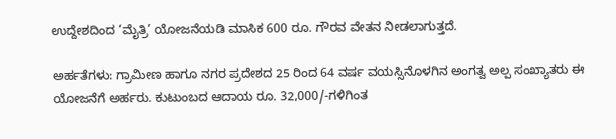ಉದ್ದೇಶದಿಂದ ‘ಮೈತ್ರಿ’ ಯೋಜನೆಯಡಿ ಮಾಸಿಕ 600 ರೂ. ಗೌರವ ವೇತನ ನೀಡಲಾಗುತ್ತದೆ.

ಅರ್ಹತೆಗಳು: ಗ್ರಾಮೀಣ ಹಾಗೂ ನಗರ ಪ್ರದೇಶದ 25 ರಿಂದ 64 ವರ್ಷ ವಯಸ್ಸಿನೊಳಗಿನ ಅಂಗತ್ವ ಅಲ್ಪ ಸಂಖ್ಯಾತರು ಈ ಯೋಜನೆಗೆ ಅರ್ಹರು. ಕುಟುಂಬದ ಆದಾಯ ರೂ. 32,000/-ಗಳಿಗಿಂತ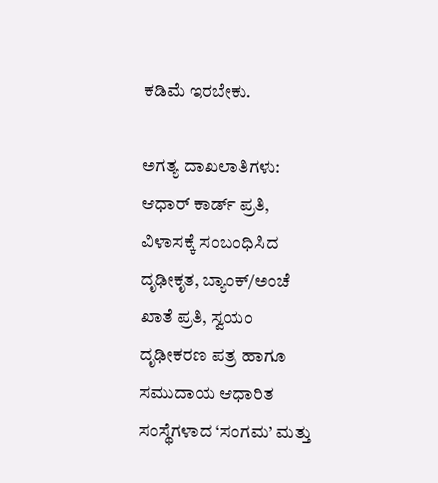ಕಡಿಮೆ ಇರಬೇಕು.

ಅಗತ್ಯ ದಾಖಲಾತಿಗಳು: ಆಧಾರ್ ಕಾರ್ಡ್ ಪ್ರತಿ, ವಿಳಾಸಕ್ಕೆ ಸಂಬಂಧಿಸಿದ ದೃಢೀಕೃತ, ಬ್ಯಾಂಕ್/ಅಂಚೆ ಖಾತೆ ಪ್ರತಿ, ಸ್ವಯಂ ದೃಢೀಕರಣ ಪತ್ರ ಹಾಗೂ ಸಮುದಾಯ ಆಧಾರಿತ ಸಂಸ್ಥೆಗಳಾದ ‘ಸಂಗಮ’ ಮತ್ತು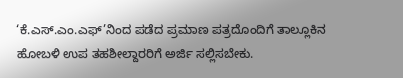‘ಕೆ.ಎಸ್.ಎಂ.ಎಫ್’ನಿಂದ ಪಡೆದ ಪ್ರಮಾಣ ಪತ್ರದೊಂದಿಗೆ ತಾಲ್ಲೂಕಿನ ಹೋಬಳಿ ಉಪ ತಹಶೀಲ್ದಾರರಿಗೆ ಅರ್ಜಿ ಸಲ್ಲಿಸಬೇಕು.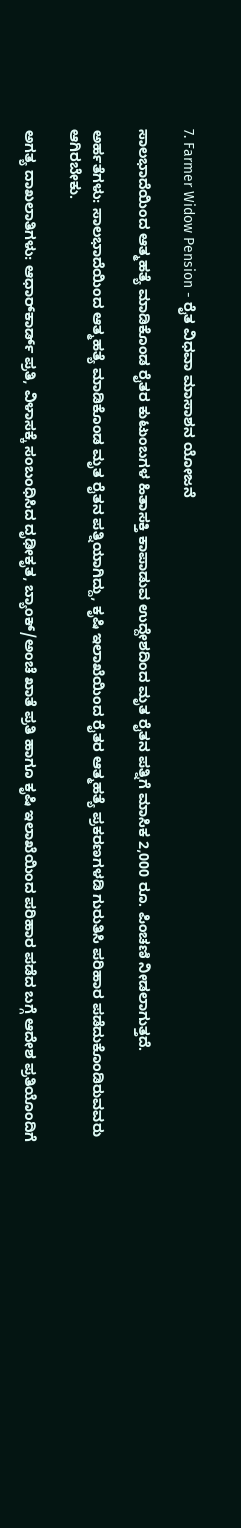7. Farmer Widow Pension - ರೈತ ವಿಧವಾ ಮಾಸಾಶನ ಯೋಜನೆ

ಸಾಲಭಾದೆಯಿಂದ ಆತ್ಮಹತ್ಯೆ ಮಾಡಿಕೊಂಡ ರೈತರ ಕುಟುಂಬಗಳ ಹಿತಾಸಕ್ತಿ ಕಾಪಾಡುವ ಉದ್ದೇಶದಿಂದ ಮೃತ ರೈತನ ಪತ್ನಿಗೆ ಮಾಸಿಕ 2,000 ರೂ. ಪಿಂಚಣಿ ನೀಡಲಾಗುತ್ತದೆ.

ಅರ್ಹತೆಗಳು: ಸಾಲಭಾದೆಯಿಂದ ಆತ್ಮಹತ್ಯೆ ಮಾಡಿಕೊಂಡ ಮೃತ ರೈತನ ಪತ್ನಿಯಾಗಿದ್ದು, ಕೃಷಿ ಇಲಾಖೆಯಿಂದ ರೈತರ ಆತ್ಮಹತ್ಯೆ ಪ್ರಕರಣಗಳಡಿ ಗುರುತಿಸಿ ಪರಿಹಾರ ಪಡೆದುಕೊಂಡಿರುವವರು ಆಗಿರಬೇಕು.

ಅಗತ್ಯ ದಾಖಲಾತಿಗಳು: ಆಧಾರ್‌ಕಾರ್ಡ್ ಪ್ರತಿ, ವಿಳಾಸಕ್ಕೆ ಸಂಬಂಧಿಸಿದ ದೃಢೀಕೃತ, ಬ್ಯಾಂಕ್/ಅಂಚೆ ಖಾತೆ ಪ್ರತಿ ಹಾಗೂ ಕೃಷಿ ಇಲಾಖೆಯಿಂದ ಪರಿಹಾರ ಪಡೆದ ಬಗ್ಗೆ ಆದೇಶ ಪ್ರತಿಯೊಂದಿಗೆ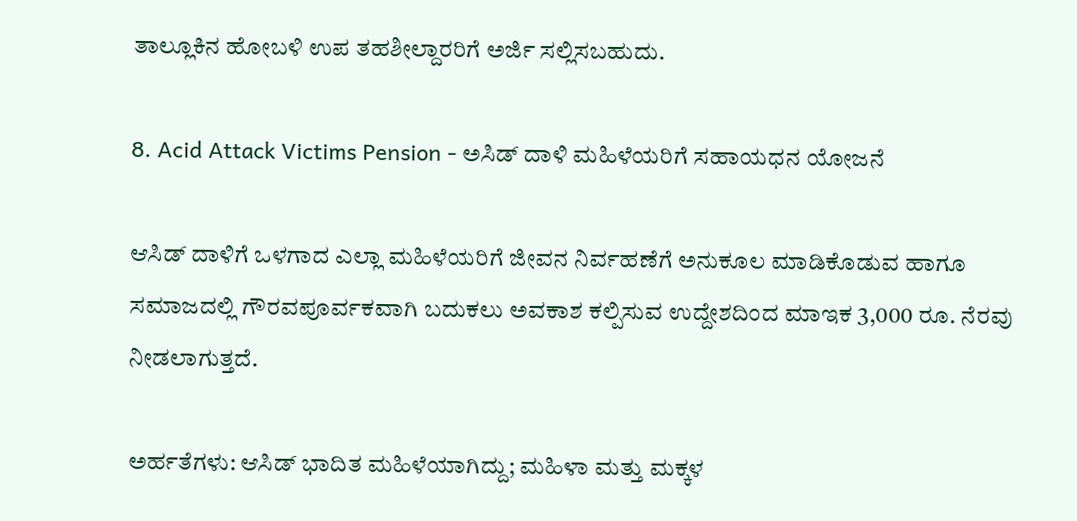ತಾಲ್ಲೂಕಿನ ಹೋಬಳಿ ಉಪ ತಹಶೀಲ್ದಾರರಿಗೆ ಅರ್ಜಿ ಸಲ್ಲಿಸಬಹುದು.

8. Acid Attack Victims Pension - ಅಸಿಡ್ ದಾಳಿ ಮಹಿಳೆಯರಿಗೆ ಸಹಾಯಧನ ಯೋಜನೆ

ಆಸಿಡ್ ದಾಳಿಗೆ ಒಳಗಾದ ಎಲ್ಲಾ ಮಹಿಳೆಯರಿಗೆ ಜೀವನ ನಿರ್ವಹಣೆಗೆ ಅನುಕೂಲ ಮಾಡಿಕೊಡುವ ಹಾಗೂ ಸಮಾಜದಲ್ಲಿ ಗೌರವಪೂರ್ವಕವಾಗಿ ಬದುಕಲು ಅವಕಾಶ ಕಲ್ಪಿಸುವ ಉದ್ದೇಶದಿಂದ ಮಾಇಕ 3,000 ರೂ. ನೆರವು ನೀಡಲಾಗುತ್ತದೆ.

ಅರ್ಹತೆಗಳು: ಆಸಿಡ್ ಭಾದಿತ ಮಹಿಳೆಯಾಗಿದ್ದು; ಮಹಿಳಾ ಮತ್ತು ಮಕ್ಕಳ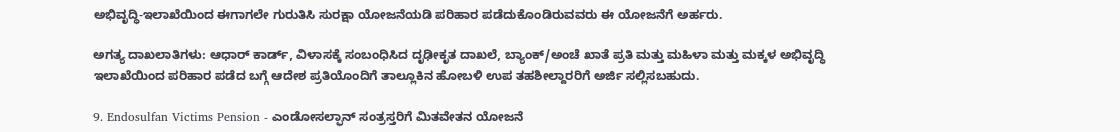ಅಭಿವೃದ್ಧಿ-ಇಲಾಖೆಯಿಂದ ಈಗಾಗಲೇ ಗುರುತಿಸಿ ಸುರಕ್ಷಾ ಯೋಜನೆಯಡಿ ಪರಿಹಾರ ಪಡೆದುಕೊಂಡಿರುವವರು ಈ ಯೋಜನೆಗೆ ಅರ್ಹರು.

ಅಗತ್ಯ ದಾಖಲಾತಿಗಳು: ಆಧಾರ್ ಕಾರ್ಡ್, ವಿಳಾಸಕ್ಕೆ ಸಂಬಂಧಿಸಿದ ದೃಢೀಕೃತ ದಾಖಲೆ, ಬ್ಯಾಂಕ್/ಅಂಚೆ ಖಾತೆ ಪ್ರತಿ ಮತ್ತು ಮಹಿಳಾ ಮತ್ತು ಮಕ್ಕಳ ಅಭಿವೃದ್ಧಿ ಇಲಾಖೆಯಿಂದ ಪರಿಹಾರ ಪಡೆದ ಬಗ್ಗೆ ಆದೇಶ ಪ್ರತಿಯೊಂದಿಗೆ ತಾಲ್ಲೂಕಿನ ಹೋಬಳಿ ಉಪ ತಹಶೀಲ್ದಾರರಿಗೆ ಅರ್ಜಿ ಸಲ್ಲಿಸಬಹುದು.

9. Endosulfan Victims Pension - ಎಂಡೋಸಲ್ಫಾನ್ ಸಂತ್ರಸ್ತರಿಗೆ ಮಿತವೇತನ ಯೋಜನೆ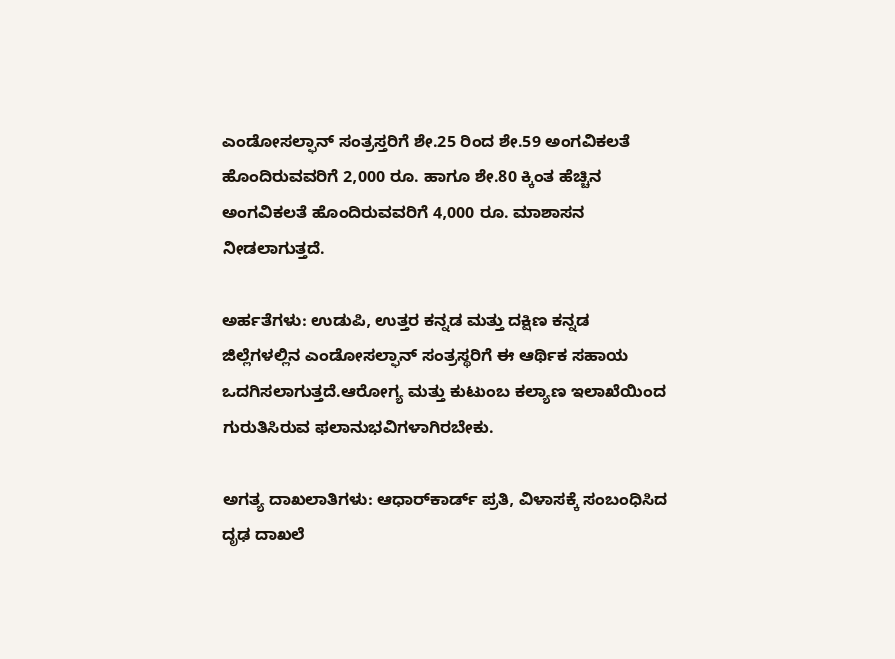ಎಂಡೋಸಲ್ಫಾನ್ ಸಂತ್ರಸ್ತರಿಗೆ ಶೇ.25 ರಿಂದ ಶೇ.59 ಅಂಗವಿಕಲತೆ ಹೊಂದಿರುವವರಿಗೆ 2,000 ರೂ. ಹಾಗೂ ಶೇ.80 ಕ್ಕಿಂತ ಹೆಚ್ಚಿನ ಅಂಗವಿಕಲತೆ ಹೊಂದಿರುವವರಿಗೆ 4,000 ರೂ. ಮಾಶಾಸನ ನೀಡಲಾಗುತ್ತದೆ.

ಅರ್ಹತೆಗಳು: ಉಡುಪಿ, ಉತ್ತರ ಕನ್ನಡ ಮತ್ತು ದಕ್ಷಿಣ ಕನ್ನಡ ಜಿಲ್ಲೆಗಳಲ್ಲಿನ ಎಂಡೋಸಲ್ಫಾನ್ ಸಂತ್ರಸ್ಥರಿಗೆ ಈ ಆರ್ಥಿಕ ಸಹಾಯ ಒದಗಿಸಲಾಗುತ್ತದೆ.ಆರೋಗ್ಯ ಮತ್ತು ಕುಟುಂಬ ಕಲ್ಯಾಣ ಇಲಾಖೆಯಿಂದ ಗುರುತಿಸಿರುವ ಫಲಾನುಭವಿಗಳಾಗಿರಬೇಕು.

ಅಗತ್ಯ ದಾಖಲಾತಿಗಳು: ಆಧಾರ್‌ಕಾರ್ಡ್ ಪ್ರತಿ, ವಿಳಾಸಕ್ಕೆ ಸಂಬಂಧಿಸಿದ ದೃಢ ದಾಖಲೆ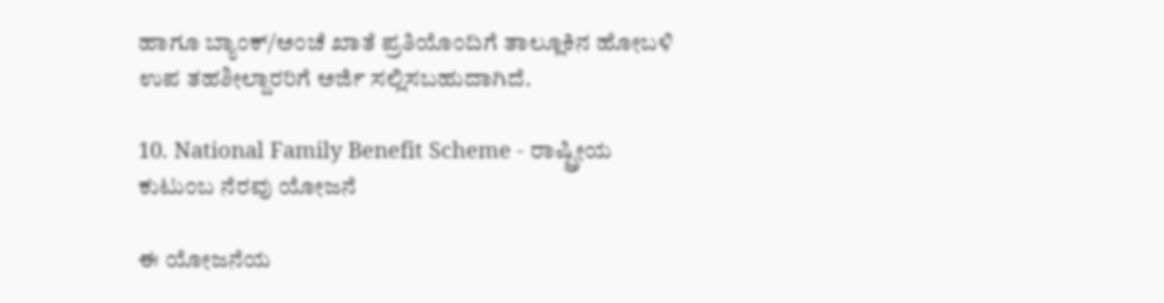ಹಾಗೂ ಬ್ಯಾಂಕ್/ಅಂಚೆ ಖಾತೆ ಪ್ರತಿಯೊಂದಿಗೆ ತಾಲ್ಲೂಕಿನ ಹೋಬಳಿ ಉಪ ತಹಶೀಲ್ದಾರರಿಗೆ ಅರ್ಜಿ ಸಲ್ಲಿಸಬಹುದಾಗಿದೆ.

10. National Family Benefit Scheme - ರಾಷ್ಟ್ರೀಯ ಕುಟುಂಬ ನೆರವು ಯೋಜನೆ

ಈ ಯೋಜನೆಯ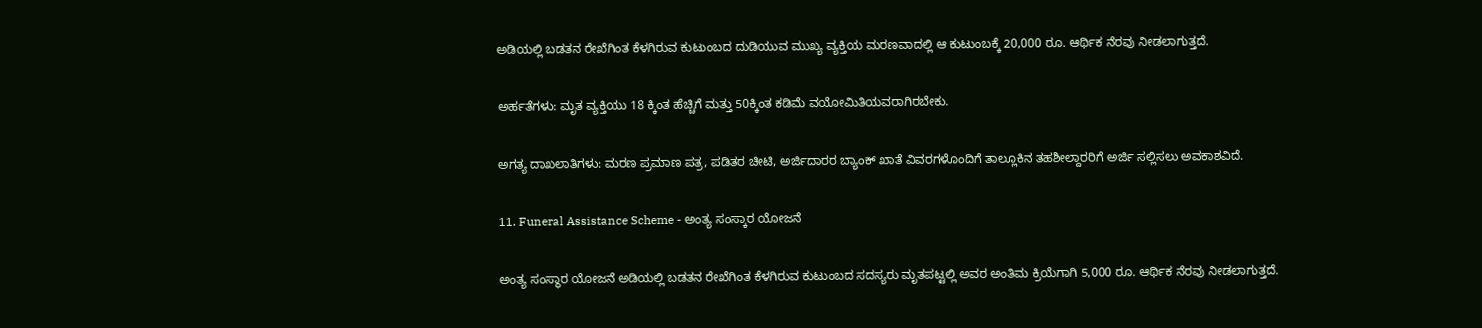ಅಡಿಯಲ್ಲಿ ಬಡತನ ರೇಖೆಗಿಂತ ಕೆಳಗಿರುವ ಕುಟುಂಬದ ದುಡಿಯುವ ಮುಖ್ಯ ವ್ಯಕ್ತಿಯ ಮರಣವಾದಲ್ಲಿ ಆ ಕುಟುಂಬಕ್ಕೆ 20,000 ರೂ. ಆರ್ಥಿಕ ನೆರವು ನೀಡಲಾಗುತ್ತದೆ.

ಅರ್ಹತೆಗಳು: ಮೃತ ವ್ಯಕ್ತಿಯು 18 ಕ್ಕಿಂತ ಹೆಚ್ಚಿಗೆ ಮತ್ತು 50ಕ್ಕಿಂತ ಕಡಿಮೆ ವಯೋಮಿತಿಯವರಾಗಿರಬೇಕು.

ಅಗತ್ಯ ದಾಖಲಾತಿಗಳು: ಮರಣ ಪ್ರಮಾಣ ಪತ್ರ, ಪಡಿತರ ಚೀಟಿ, ಅರ್ಜಿದಾರರ ಬ್ಯಾಂಕ್ ಖಾತೆ ವಿವರಗಳೊಂದಿಗೆ ತಾಲ್ಲೂಕಿನ ತಹಶೀಲ್ದಾರರಿಗೆ ಅರ್ಜಿ ಸಲ್ಲಿಸಲು ಅವಕಾಶವಿದೆ.

11. Funeral Assistance Scheme - ಅಂತ್ಯ ಸಂಸ್ಕಾರ ಯೋಜನೆ

ಅಂತ್ಯ ಸಂಸ್ಥಾರ ಯೋಜನೆ ಅಡಿಯಲ್ಲಿ ಬಡತನ ರೇಖೆಗಿಂತ ಕೆಳಗಿರುವ ಕುಟುಂಬದ ಸದಸ್ಯರು ಮೃತಪಟ್ಟಲ್ಲಿ ಅವರ ಅಂತಿಮ ಕ್ರಿಯೆಗಾಗಿ 5,000 ರೂ. ಆರ್ಥಿಕ ನೆರವು ನೀಡಲಾಗುತ್ತದೆ.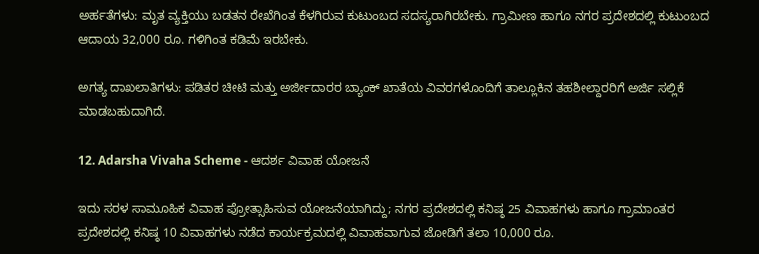ಅರ್ಹತೆಗಳು: ಮೃತ ವ್ಯಕ್ತಿಯು ಬಡತನ ರೇಖೆಗಿಂತ ಕೆಳಗಿರುವ ಕುಟುಂಬದ ಸದಸ್ಯರಾಗಿರಬೇಕು. ಗ್ರಾಮೀಣ ಹಾಗೂ ನಗರ ಪ್ರದೇಶದಲ್ಲಿ ಕುಟುಂಬದ ಆದಾಯ 32,000 ರೂ. ಗಳಿಗಿಂತ ಕಡಿಮೆ ಇರಬೇಕು.

ಅಗತ್ಯ ದಾಖಲಾತಿಗಳು: ಪಡಿತರ ಚೀಟಿ ಮತ್ತು ಅರ್ಜೀದಾರರ ಬ್ಯಾಂಕ್ ಖಾತೆಯ ವಿವರಗಳೊಂದಿಗೆ ತಾಲ್ಲೂಕಿನ ತಹಶೀಲ್ದಾರರಿಗೆ ಅರ್ಜಿ ಸಲ್ಲಿಕೆ ಮಾಡಬಹುದಾಗಿದೆ.

12. Adarsha Vivaha Scheme - ಆದರ್ಶ ವಿವಾಹ ಯೋಜನೆ

ಇದು ಸರಳ ಸಾಮೂಹಿಕ ವಿವಾಹ ಪ್ರೋತ್ಸಾಹಿಸುವ ಯೋಜನೆಯಾಗಿದ್ದು; ನಗರ ಪ್ರದೇಶದಲ್ಲಿ ಕನಿಷ್ಠ 25 ವಿವಾಹಗಳು ಹಾಗೂ ಗ್ರಾಮಾಂತರ ಪ್ರದೇಶದಲ್ಲಿ ಕನಿಷ್ಠ 10 ವಿವಾಹಗಳು ನಡೆದ ಕಾರ್ಯಕ್ರಮದಲ್ಲಿ ವಿವಾಹವಾಗುವ ಜೋಡಿಗೆ ತಲಾ 10,000 ರೂ.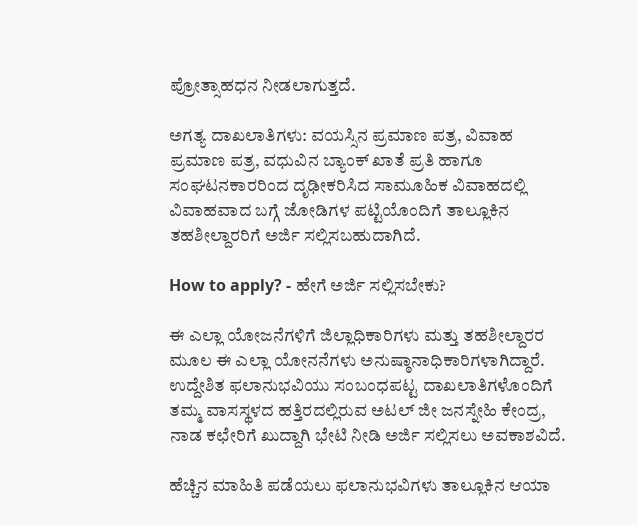ಪ್ರೋತ್ಸಾಹಧನ ನೀಡಲಾಗುತ್ತದೆ.

ಅಗತ್ಯ ದಾಖಲಾತಿಗಳು: ವಯಸ್ಸಿನ ಪ್ರಮಾಣ ಪತ್ರ, ವಿವಾಹ ಪ್ರಮಾಣ ಪತ್ರ, ವಧುವಿನ ಬ್ಯಾಂಕ್ ಖಾತೆ ಪ್ರತಿ ಹಾಗೂ ಸಂಘಟನಕಾರರಿಂದ ದೃಢೀಕರಿಸಿದ ಸಾಮೂಹಿಕ ವಿವಾಹದಲ್ಲಿ ವಿವಾಹವಾದ ಬಗ್ಗೆ ಜೋಡಿಗಳ ಪಟ್ಟಿಯೊಂದಿಗೆ ತಾಲ್ಲೂಕಿನ ತಹಶೀಲ್ದಾರರಿಗೆ ಅರ್ಜಿ ಸಲ್ಲಿಸಬಹುದಾಗಿದೆ.

How to apply? - ಹೇಗೆ ಅರ್ಜಿ ಸಲ್ಲಿಸಬೇಕು?

ಈ ಎಲ್ಲಾ ಯೋಜನೆಗಳಿಗೆ ಜಿಲ್ಲಾಧಿಕಾರಿಗಳು ಮತ್ತು ತಹಶೀಲ್ದಾರರ ಮೂಲ ಈ ಎಲ್ಲಾ ಯೋನನೆಗಳು ಅನುಷ್ಠಾನಾಧಿಕಾರಿಗಳಾಗಿದ್ದಾರೆ. ಉದ್ದೇಶಿತ ಫಲಾನುಭವಿಯು ಸಂಬಂಧಪಟ್ಟ ದಾಖಲಾತಿಗಳೊಂದಿಗೆ ತಮ್ಮ ವಾಸಸ್ಥಳದ ಹತ್ತಿರದಲ್ಲಿರುವ ಅಟಲ್ ಜೀ ಜನಸ್ನೇಹಿ ಕೇಂದ್ರ, ನಾಡ ಕಛೇರಿಗೆ ಖುದ್ದಾಗಿ ಭೇಟಿ ನೀಡಿ ಅರ್ಜಿ ಸಲ್ಲಿಸಲು ಅವಕಾಶವಿದೆ.

ಹೆಚ್ಚಿನ ಮಾಹಿತಿ ಪಡೆಯಲು ಫಲಾನುಭವಿಗಳು ತಾಲ್ಲೂಕಿನ ಆಯಾ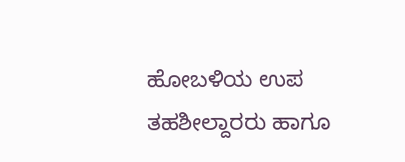ಹೋಬಳಿಯ ಉಪ ತಹಶೀಲ್ದಾರರು ಹಾಗೂ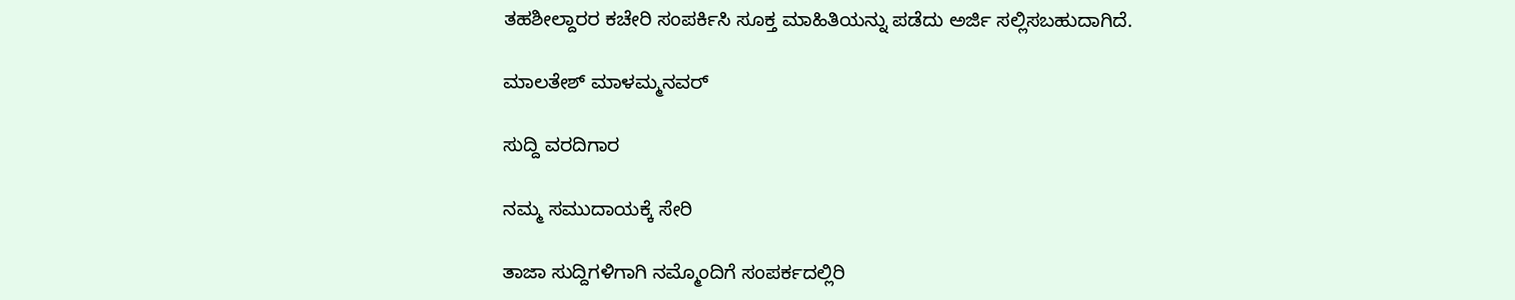ತಹಶೀಲ್ದಾರರ ಕಚೇರಿ ಸಂಪರ್ಕಿಸಿ ಸೂಕ್ತ ಮಾಹಿತಿಯನ್ನು ಪಡೆದು ಅರ್ಜಿ ಸಲ್ಲಿಸಬಹುದಾಗಿದೆ.

ಮಾಲತೇಶ್ ಮಾಳಮ್ಮನವರ್

ಸುದ್ದಿ ವರದಿಗಾರ

ನಮ್ಮ ಸಮುದಾಯಕ್ಕೆ ಸೇರಿ

ತಾಜಾ ಸುದ್ದಿಗಳಿಗಾಗಿ ನಮ್ಮೊಂದಿಗೆ ಸಂಪರ್ಕದಲ್ಲಿರಿ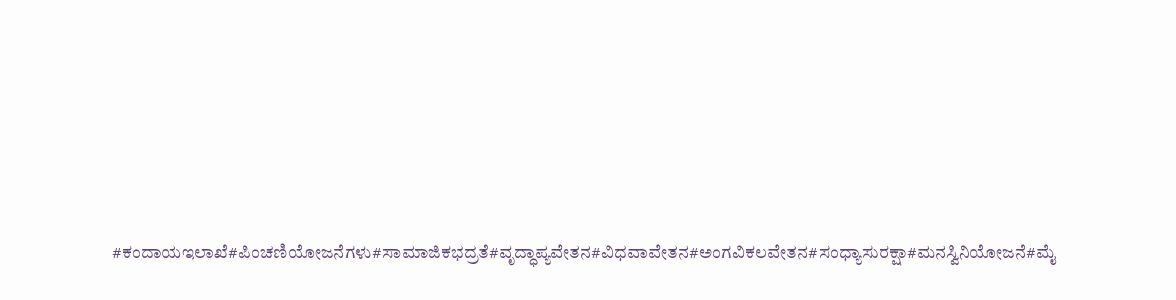#ಕಂದಾಯಇಲಾಖೆ#ಪಿಂಚಣಿಯೋಜನೆಗಳು#ಸಾಮಾಜಿಕಭದ್ರತೆ#ವೃದ್ಧಾಪ್ಯವೇತನ#ವಿಧವಾವೇತನ#ಅಂಗವಿಕಲವೇತನ#ಸಂಧ್ಯಾಸುರಕ್ಷಾ#ಮನಸ್ವಿನಿಯೋಜನೆ#ಮೈ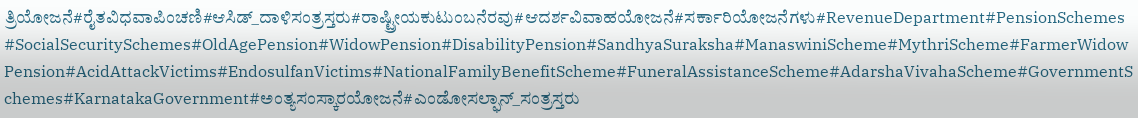ತ್ರಿಯೋಜನೆ#ರೈತವಿಧವಾಪಿಂಚಣಿ#ಆಸಿಡ್_ದಾಳಿಸಂತ್ರಸ್ತರು#ರಾಷ್ಟ್ರೀಯಕುಟುಂಬನೆರವು#ಆದರ್ಶವಿವಾಹಯೋಜನೆ#ಸರ್ಕಾರಿಯೋಜನೆಗಳು#RevenueDepartment#PensionSchemes#SocialSecuritySchemes#OldAgePension#WidowPension#DisabilityPension#SandhyaSuraksha#ManaswiniScheme#MythriScheme#FarmerWidowPension#AcidAttackVictims#EndosulfanVictims#NationalFamilyBenefitScheme#FuneralAssistanceScheme#AdarshaVivahaScheme#GovernmentSchemes#KarnatakaGovernment#ಅಂತ್ಯಸಂಸ್ಕಾರಯೋಜನೆ#ಎಂಡೋಸಲ್ಫಾನ್_ಸಂತ್ರಸ್ತರು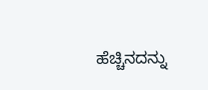ಹೆಚ್ಚಿನದನ್ನು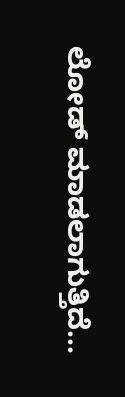ಲೋಡ್ ಮಾಡಲಾಗುತ್ತಿದೆ...